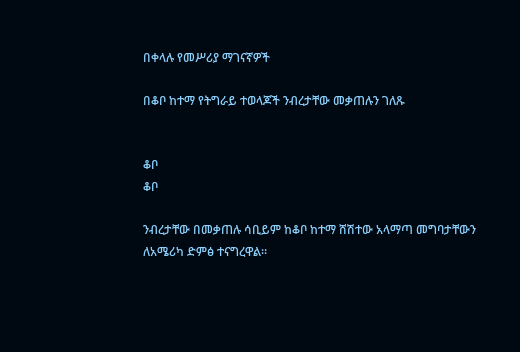በቀላሉ የመሥሪያ ማገናኛዎች

በቆቦ ከተማ የትግራይ ተወላጆች ንብረታቸው መቃጠሉን ገለጹ


ቆቦ
ቆቦ

ንብረታቸው በመቃጠሉ ሳቢይም ከቆቦ ከተማ ሸሽተው አላማጣ መግባታቸውን ለአሜሪካ ድምፅ ተናግረዋል።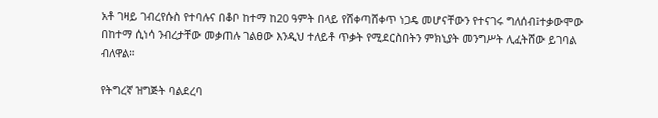አቶ ገዛይ ገብረየሱስ የተባሉና በቆቦ ከተማ ከ20 ዓምት በላይ የሸቀጣሸቀጥ ነጋዴ መሆናቸውን የተናገሩ ግለሰብ፤ተቃውሞው በከተማ ሲነሳ ንብረታቸው መቃጠሉ ገልፀው እንዲህ ተለይቶ ጥቃት የሚደርስበትን ምክኒያት መንግሥት ሊፈትሸው ይገባል ብለዋል።

የትግረኛ ዝግጅት ባልደረባ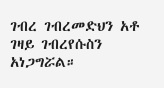ገብረ ገብረመድህን አቶ ገዛይ ገብረየሱስን አነጋግሯል።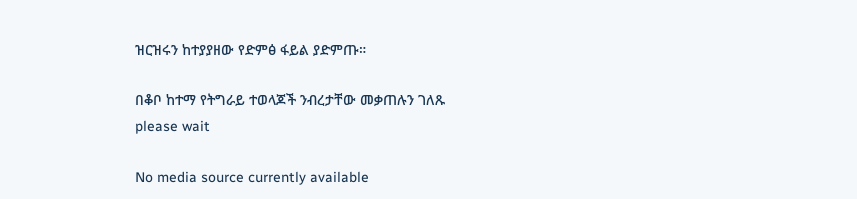ዝርዝሩን ከተያያዘው የድምፅ ፋይል ያድምጡ።

በቆቦ ከተማ የትግራይ ተወላጆች ንብረታቸው መቃጠሉን ገለጹ
please wait

No media source currently available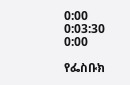0:00 0:03:30 0:00

የፌስቡክ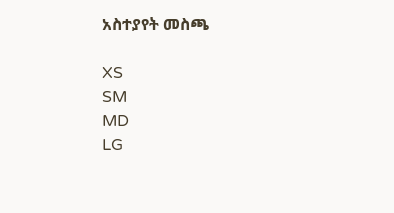አስተያየት መስጫ

XS
SM
MD
LG